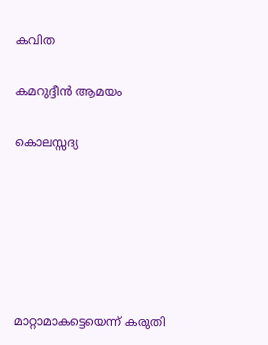കവിത

കമറുദ്ദീന്‍ ആമയം

കൊലസ്സദ്യ






മാറ്റാമാകട്ടെയെന്ന് കരുതി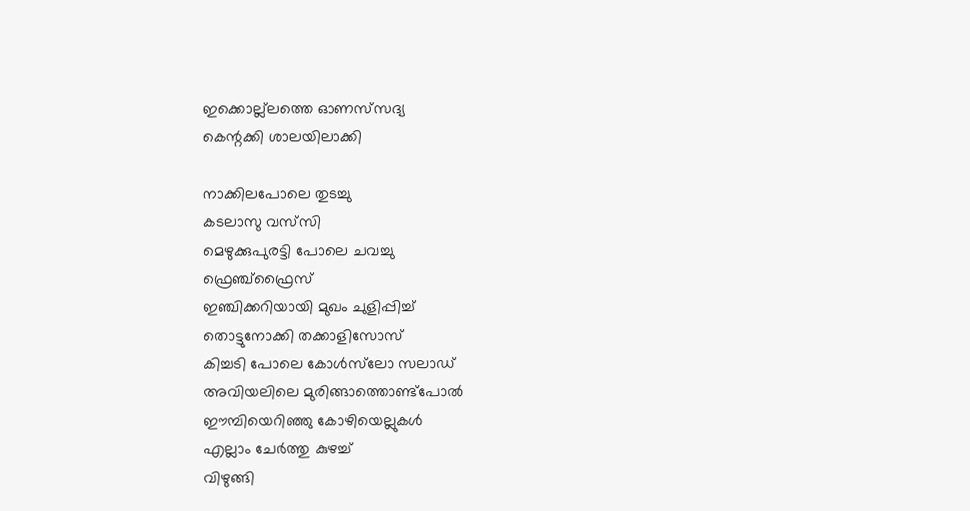ഇക്കൊല്ല്ലത്തെ ഓണസ്‌സദ്യ
കെന്റക്കി ശാലയിലാക്കി

നാക്കിലപോലെ തുടച്ചു
കടലാസു വസ്‌സി
മെഴുക്കുപുരട്ടി പോലെ ചവച്ചു
ഫ്രെഞ്ച്ഫ്രൈസ്‌
ഇഞ്ചിക്കറിയായി മുഖം ചുളിപ്പിച്ച്‌
തൊട്ടുനോക്കി തക്കാളിസോസ്‌
കിച്ചടി പോലെ കോള്‍സ്‌ലോ സലാഡ്‌
അവിയലിലെ മുരിങ്ങാത്തൊണ്ട്‌പോല്‍
ഈമ്പിയെറിഞ്ഞു കോഴിയെല്ലുകള്‍
എല്ലാം ചേര്‍ത്തു കുഴച്ച്‌
വിഴുങ്ങി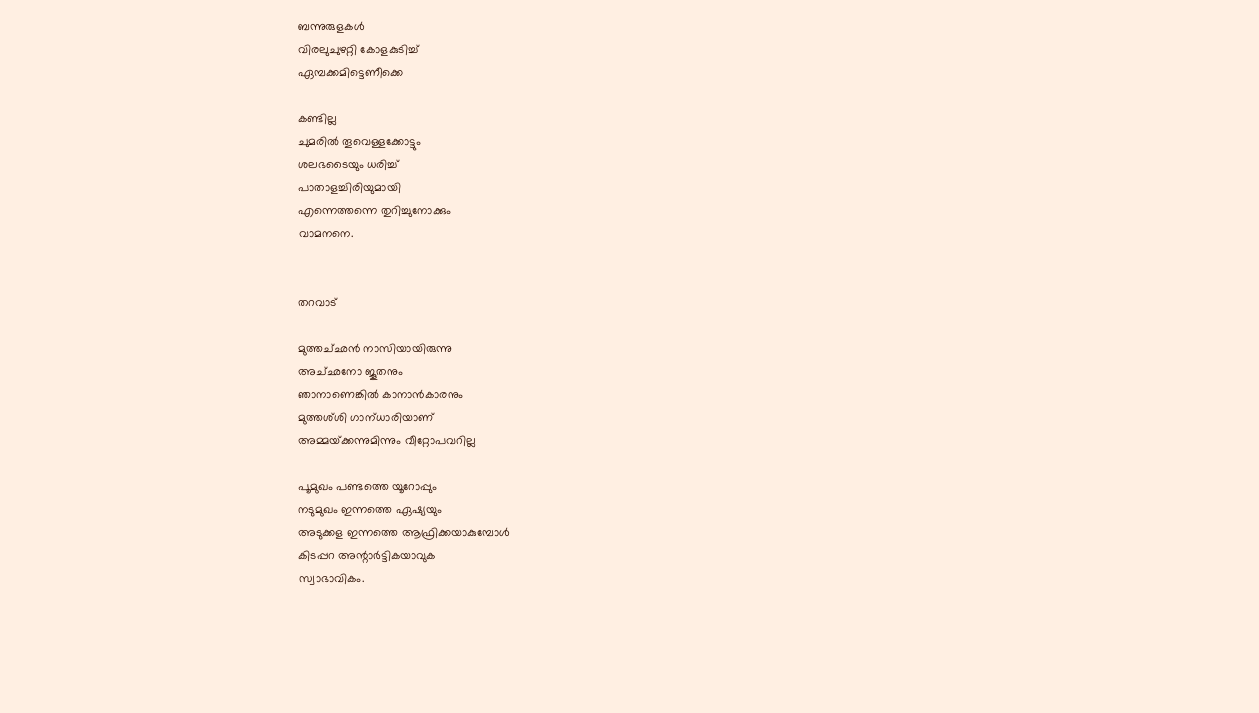ബന്നുരുളകള്‍
വിരലുചുഴറ്റി കോളകുടിച്ച്‌
ഏമ്പക്കമിട്ടെണീക്കെ

കണ്ടില്ല
ചുമരില്‍ തൂവെള്ളക്കോട്ടും
ശലഭടൈയും ധരിച്ച്‌
പാതാളച്ചിരിയുമായി
എന്നെത്തന്നെ തുറിച്ചുനോക്കും
വാമനനെ.


തറവാട്‌

മുത്തച്‌ഛന്‍ നാസിയായിരുന്നു
അച്‌ഛനോ ജൂതനും
ഞാനാണെങ്കില്‍ കാനാന്‍കാരനും
മുത്തശ്‌ശി ഗാന്‌ധാരിയാണ്‌
അമ്മയ്‌ക്കന്നുമിന്നും വീറ്റോപവറില്ല

പൂമുഖം പണ്ടത്തെ യൂറോപ്പും
നടുമുഖം ഇന്നത്തെ ഏഷ്യയും
അടുക്കള ഇന്നത്തെ ആഫ്രിക്കയാകുമ്പോള്‍
കിടപ്പറ അന്റാര്‍ട്ടികയാവുക
സ്വാഭാവികം.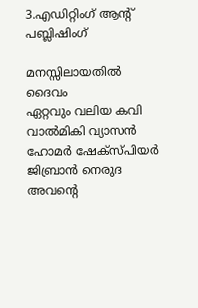3.എഡിറ്റിംഗ്‌ ആന്റ്‌ പബ്ലിഷിംഗ്‌

മനസ്സിലായതില്‍
ദൈവം
ഏറ്റവും വലിയ കവി
വാല്‍മികി വ്യാസന്‍
ഹോമര്‍ ഷേക്‍സ്‌പിയര്‍
ജിബ്രാന്‍ നെരുദ
അവന്റെ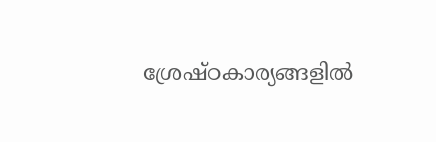ശ്രേഷ്‌ഠകാര്യങ്ങളില്‍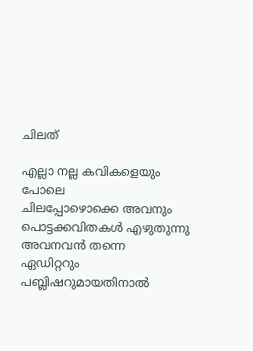ചിലത്‌

എല്ലാ നല്ല കവികളെയും പോലെ
ചിലപ്പോഴൊക്കെ അവനും
പൊട്ടക്കവിതകള്‍ എഴുതുന്നു
അവനവന്‍ തന്നെ
ഏഡിറ്ററും പബ്ലിഷറുമായതിനാല്‍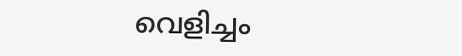വെളിച്ചം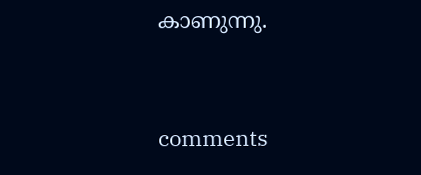കാണുന്നു.


comments